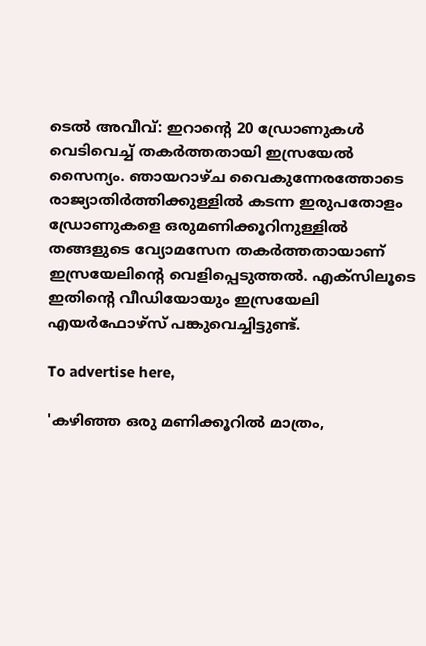ടെല്‍ അവീവ്: ഇറാന്റെ 20 ഡ്രോണുകള്‍ വെടിവെച്ച് തകര്‍ത്തതായി ഇസ്രയേല്‍ സൈന്യം. ഞായറാഴ്ച വൈകുന്നേരത്തോടെ രാജ്യാതിര്‍ത്തിക്കുള്ളില്‍ കടന്ന ഇരുപതോളം ഡ്രോണുകളെ ഒരുമണിക്കൂറിനുള്ളില്‍ തങ്ങളുടെ വ്യോമസേന തകര്‍ത്തതായാണ് ഇസ്രയേലിന്റെ വെളിപ്പെടുത്തല്‍. എക്‌സിലൂടെ ഇതിന്റെ വീഡിയോയും ഇസ്രയേലി എയര്‍ഫോഴ്‌സ് പങ്കുവെച്ചിട്ടുണ്ട്.

To advertise here,

'കഴിഞ്ഞ ഒരു മണിക്കൂറില്‍ മാത്രം,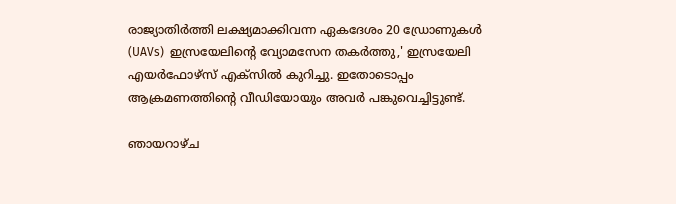രാജ്യാതിര്‍ത്തി ലക്ഷ്യമാക്കിവന്ന ഏകദേശം 20 ഡ്രോണുകള്‍ (UAVs)  ഇസ്രയേലിന്റെ വ്യോമസേന തകര്‍ത്തു,' ഇസ്രയേലി എയര്‍ഫോഴ്‌സ് എക്‌സില്‍ കുറിച്ചു. ഇതോടൊപ്പം ആക്രമണത്തിന്റെ വീഡിയോയും അവര്‍ പങ്കുവെച്ചിട്ടുണ്ട്.

ഞായറാഴ്ച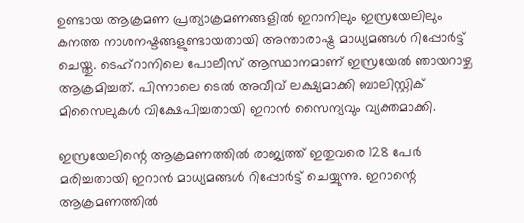ഉണ്ടായ ആക്രമണ പ്രത്യാക്രമണങ്ങളില്‍ ഇറാനിലും ഇസ്രയേലിലും കനത്ത നാശനഷ്ടങ്ങളുണ്ടായതായി അന്താരാഷ്ട്ര മാധ്യമങ്ങള്‍ റിപ്പോര്‍ട്ട് ചെയ്തു. ടെഹ്‌റാനിലെ പോലീസ് ആസ്ഥാനമാണ് ഇസ്രയേല്‍ ഞായറാഴ്ച ആക്രമിച്ചത്. പിന്നാലെ ടെല്‍ അവീവ് ലക്ഷ്യമാക്കി ബാലിസ്റ്റിക് മിസൈലുകള്‍ വിക്ഷേപിച്ചതായി ഇറാന്‍ സൈന്യവും വ്യക്തമാക്കി.

ഇസ്രയേലിന്റെ ആക്രമണത്തില്‍ രാജ്യത്ത് ഇതുവരെ 128 പേര്‍ മരിച്ചതായി ഇറാന്‍ മാധ്യമങ്ങള്‍ റിപ്പോര്‍ട്ട് ചെയ്യുന്നു. ഇറാന്റെ ആക്രമണത്തില്‍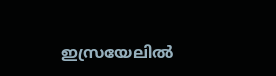ഇസ്രയേലില്‍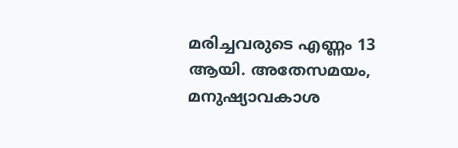മരിച്ചവരുടെ എണ്ണം 13 ആയി. അതേസമയം, മനുഷ്യാവകാശ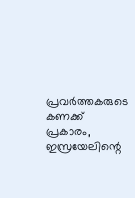പ്രവര്‍ത്തകരുടെ കണക്ക് പ്രകാരം, ഇസ്രയേലിന്റെ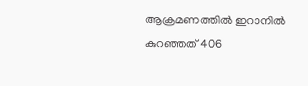ആക്രമണത്തില്‍ ഇറാനില്‍ കുറഞ്ഞത് 406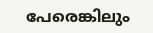പേരെങ്കിലും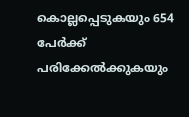കൊല്ലപ്പെടുകയും 654 പേര്‍ക്ക് പരിക്കേല്‍ക്കുകയും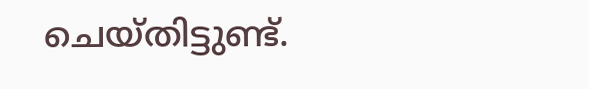ചെയ്തിട്ടുണ്ട്.